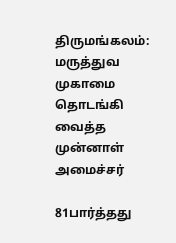திருமங்கலம்: மருத்துவ முகாமை தொடங்கி வைத்த முன்னாள் அமைச்சர்

81பார்த்தது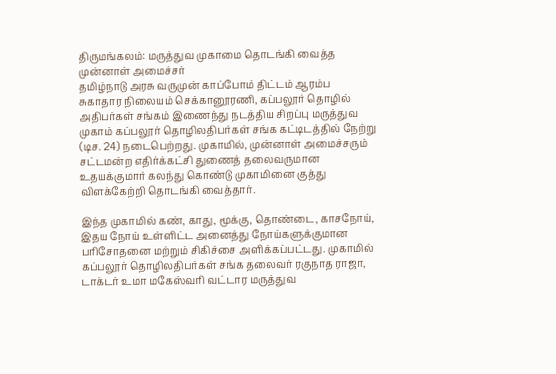திருமங்கலம்: மருத்துவ முகாமை தொடங்கி வைத்த முன்னாள் அமைச்சர்
தமிழ்நாடு அரசு வருமுன் காப்போம் திட்டம் ஆரம்ப
சுகாதார நிலையம் செக்கானூரணி, கப்பலூர் தொழில் அதிபர்கள் சங்கம் இணைந்து நடத்திய சிறப்பு மருத்துவ முகாம் கப்பலூர் தொழிலதிபர்கள் சங்க கட்டிடத்தில் நேற்று (டிச. 24) நடைபெற்றது. முகாமில், முன்னாள் அமைச்சரும் சட்டமன்ற எதிர்க்கட்சி துணைத் தலைவருமான உதயக்குமார் கலந்து கொண்டு முகாமினை குத்து விளக்கேற்றி தொடங்கி வைத்தார்.

இந்த முகாமில் கண், காது, மூக்கு, தொண்டை, காசநோய், இதய நோய் உள்ளிட்ட அனைத்து நோய்களுக்குமான பரிசோதனை மற்றும் சிகிச்சை அளிக்கப்பட்டது. முகாமில் கப்பலூர் தொழிலதிபர்கள் சங்க தலைவர் ரகுநாத ராஜா, டாக்டர் உமா மகேஸ்வரி வட்டார மருத்துவ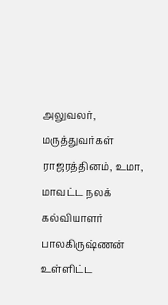அலுவலர், மருத்துவர்கள் ராஜரத்தினம், உமா, மாவட்ட நலக் கல்வியாளர் பாலகிருஷ்ணன் உள்ளிட்ட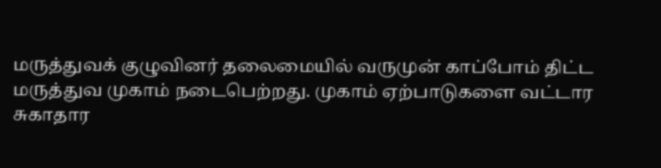மருத்துவக் குழுவினர் தலைமையில் வருமுன் காப்போம் திட்ட மருத்துவ முகாம் நடைபெற்றது. முகாம் ஏற்பாடுகளை வட்டார சுகாதார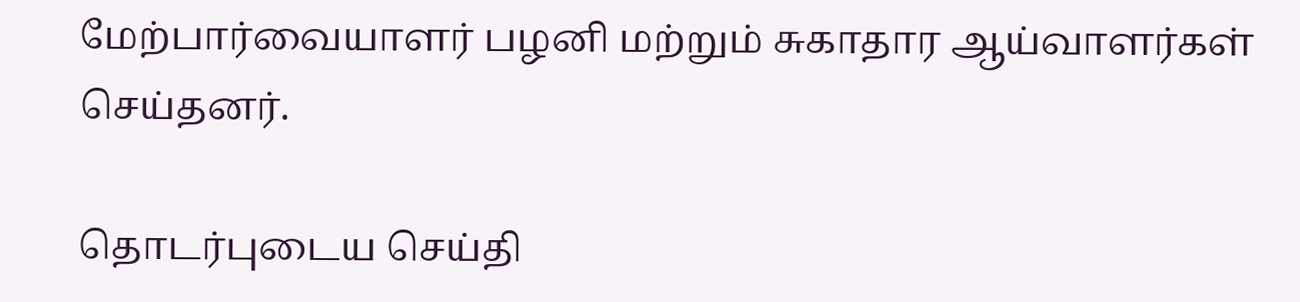மேற்பார்வையாளர் பழனி மற்றும் சுகாதார ஆய்வாளர்கள் செய்தனர்.

தொடர்புடைய செய்தி